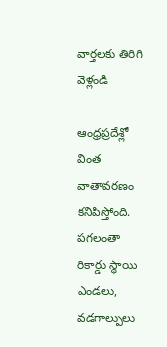వార్తలకు తిరిగి వెళ్లండి

ఆంధ్రప్రదేశ్లో వింత వాతావరణం కనిపిస్తోంది. పగలంతా రికార్డు స్థాయి ఎండలు, వడగాల్పులు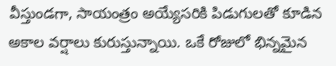వీస్తుండగా, సాయంత్రం అయ్యేసరికి పిడుగులతో కూడిన అకాల వర్షాలు కురుస్తున్నాయి. ఒకే రోజులో భిన్నమైన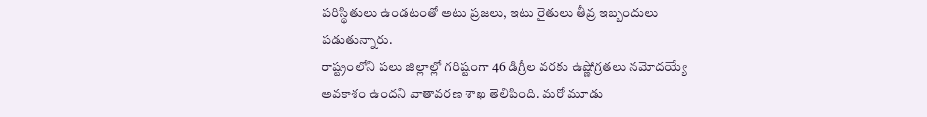పరిస్థితులు ఉండటంతో అటు ప్రజలు, ఇటు రైతులు తీవ్ర ఇబ్బందులు పడుతున్నారు.
రాష్ట్రంలోని పలు జిల్లాల్లో గరిష్టంగా 46 డిగ్రీల వరకు ఉష్ణోగ్రతలు నమోదయ్యే అవకాశం ఉందని వాతావరణ శాఖ తెలిపింది. మరో మూడు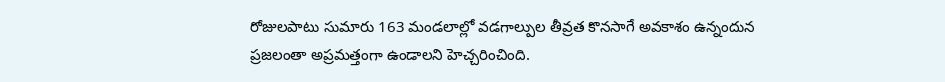రోజులపాటు సుమారు 163 మండలాల్లో వడగాల్పుల తీవ్రత కొనసాగే అవకాశం ఉన్నందున ప్రజలంతా అప్రమత్తంగా ఉండాలని హెచ్చరించింది.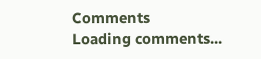Comments
Loading comments...